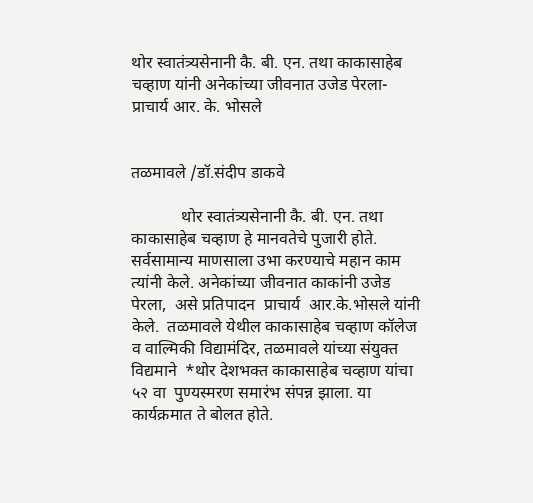थोर स्वातंत्र्यसेनानी कै. बी. एन. तथा काकासाहेब चव्हाण यांनी अनेकांच्या जीवनात उजेड पेरला- प्राचार्य आर. के. भोसले


तळमावले /डॉ.संदीप डाकवे

            थोर स्वातंत्र्यसेनानी कै. बी. एन. तथा काकासाहेब चव्हाण हे मानवतेचे पुजारी होते. सर्वसामान्य माणसाला उभा करण्याचे महान काम त्यांनी केले. अनेकांच्या जीवनात काकांनी उजेड पेरला,  असे प्रतिपादन  प्राचार्य  आर.के.भोसले यांनी केले.  तळमावले येथील काकासाहेब चव्हाण कॉलेज व वाल्मिकी विद्यामंदिर, तळमावले यांच्या संयुक्त विद्यमाने  *थोर देशभक्त काकासाहेब चव्हाण यांचा ५२ वा  पुण्यस्मरण समारंभ संपन्न झाला. या कार्यक्रमात ते बोलत होते.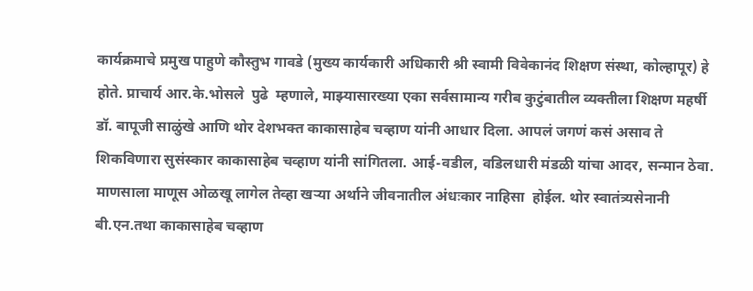कार्यक्रमाचे प्रमुख पाहुणे कौस्तुभ गावडे (मुख्य कार्यकारी अधिकारी श्री स्वामी विवेकानंद शिक्षण संस्था, कोल्हापूर) हे होते. प्राचार्य आर.के.भोसले  पुढे  म्हणाले, माझ्यासारख्या एका सर्वसामान्य गरीब कुटुंबातील व्यक्तीला शिक्षण महर्षी डॉ. बापूजी साळुंखे आणि थोर देशभक्त काकासाहेब चव्हाण यांनी आधार दिला. आपलं जगणं कसं असाव ते शिकविणारा सुसंस्कार काकासाहेब चव्हाण यांनी सांगितला. आई-वडील, वडिलधारी मंडळी यांचा आदर, सन्मान ठेवा. माणसाला माणूस ओळखू लागेल तेव्हा खऱ्या अर्थाने जीवनातील अंधःकार नाहिसा  होईल. थोर स्वातंत्र्यसेनानी बी.एन.तथा काकासाहेब चव्हाण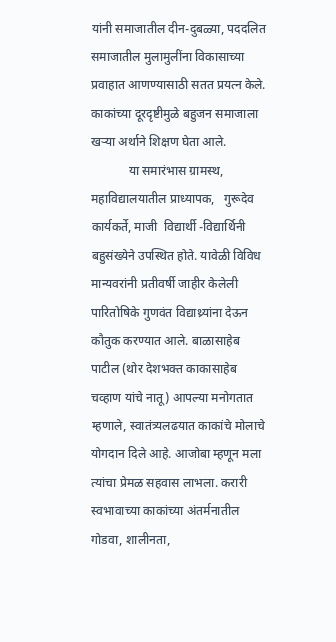यांनी समाजातील दीन-दुबळ्या, पददलित समाजातील मुलामुलींना विकासाच्या प्रवाहात आणण्यासाठी सतत प्रयत्न केले. काकांच्या दूरदृष्टीमुळे बहुजन समाजाला खऱ्या अर्थाने शिक्षण घेता आले.
            या समारंभास ग्रामस्थ, महाविद्यालयातील प्राध्यापक,   गुरूदेव कार्यकर्ते, माजी  विद्यार्थी -विद्यार्थिनी  बहुसंख्येने उपस्थित होते. यावेळी विविध मान्यवरांनी प्रतीवर्षी जाहीर केलेली  पारितोषिके गुणवंत विद्याथ्र्यांना देऊन कौतुक करण्यात आले. बाळासाहेब पाटील (थोर देशभक्त काकासाहेब चव्हाण यांचे नातू) आपल्या मनोगतात म्हणाले, स्वातंत्र्यलढयात काकांचे मोलाचे योगदान दिले आहे. आजोबा म्हणून मला त्यांचा प्रेमळ सहवास लाभला. करारी स्वभावाच्या काकांच्या अंतर्मनातील गोडवा, शालीनता,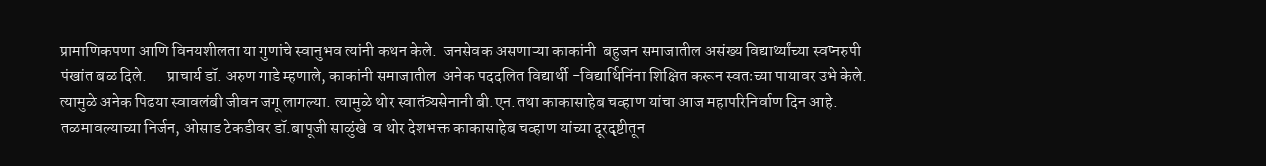प्रामाणिकपणा आणि विनयशीलता या गुणांचे स्वानुभव त्यांनी कथन केले.  जनसेवक असणाऱ्या काकांनी  बहुजन समाजातील असंख्य विद्यार्थ्यांच्या स्वप्नरुपी पंखांत बळ दिले.      प्राचार्य डॉ. अरुण गाडे म्हणाले, काकांनी समाजातील  अनेक पददलित विद्यार्थी -विद्यार्थिनिंना शिक्षित करून स्वतःच्या पायावर उभे केले. त्यामुळे अनेक पिढया स्वावलंबी जीवन जगू लागल्या. त्यामुळे थोर स्वातंत्र्यसेनानी बी.एन.तथा काकासाहेब चव्हाण यांचा आज महापरिनिर्वाण दिन आहे.  तळमावल्याच्या निर्जन, ओसाड टेकडीवर डॉ.बापूजी साळुंखे  व थोर देशभक्त काकासाहेब चव्हाण यांच्या दूरदृष्टीतून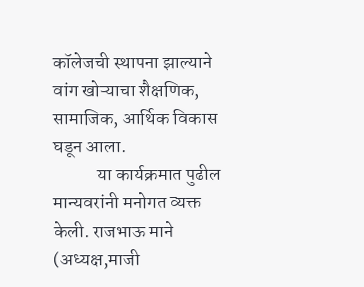कॉलेजची स्थापना झाल्याने  वांग खोऱ्याचा शैक्षणिक, सामाजिक, आर्थिक विकास घडून आला.
            या कार्यक्रमात पुढील मान्यवरांनी मनोगत व्यक्त केली. राजभाऊ माने (अध्यक्ष,माजी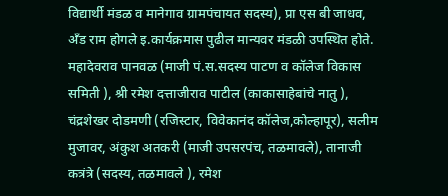विद्यार्थी मंडळ व मानेगाव ग्रामपंचायत सदस्य), प्रा एस बी जाधव,  अँड राम होगले इ.कार्यक्रमास पुढील मान्यवर मंडळी उपस्थित होते. महादेवराव पानवळ (माजी पं.स.सदस्य पाटण व कॉलेज विकास समिती ), श्री रमेश दत्ताजीराव पाटील (काकासाहेबांचे नातु ), चंद्रशेखर दोडमणी (रजिस्टार, विवेकानंद कॉलेज,कोल्हापूर), सलीम मुजावर, अंकुश अतकरी (माजी उपसरपंच, तळमावले), तानाजी कत्रंत्रे (सदस्य, तळमावले ), रमेश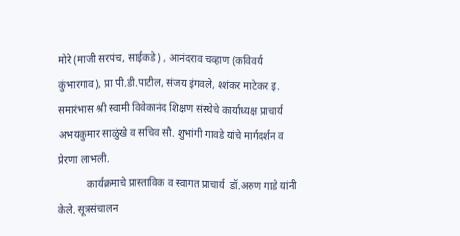मोरे (माजी सरपंच, साईकडे) , आनंदराव चव्हाण (कविवर्य कुंभारगाव), प्रा पी.डी.पाटील, संजय इंगवले, श्शंकर माटेकर इ. समारंभास श्री स्वामी विवेकानंद शिक्षण संस्थेचे कार्याध्यक्ष प्राचार्य अभयकुमार साळुंखे व सचिव सौ. शुभांगी गावडे यांचे मार्गदर्शन व प्रेरणा लाभली.
           कार्यक्रमाचे प्रास्ताविक व स्वागत प्राचार्य  डॉ.अरुण गाडे यांनी केले. सूत्रसंचालन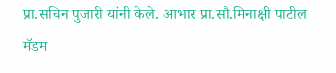प्रा.सचिन पुजारी यांनी केले. आभार प्रा.सौ.मिनाक्षी पाटील मॅडम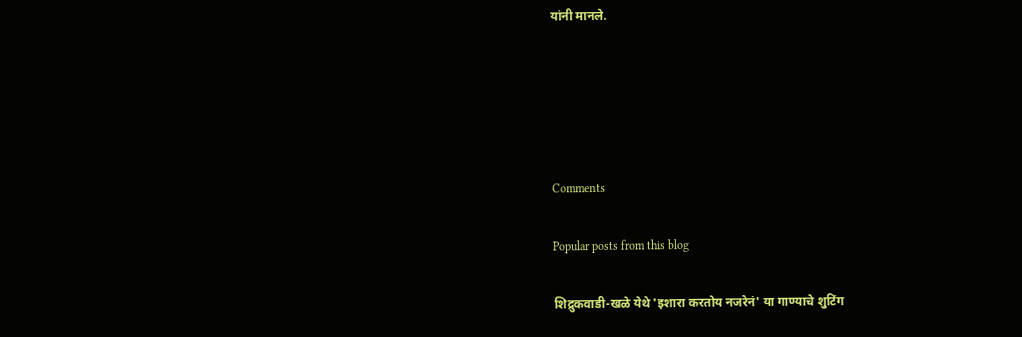यांनी मानले.





Comments

Popular posts from this blog

शिद्रुकवाडी-खळे येथे 'इशारा करतोय नजरेनं' या गाण्याचे शुटिंग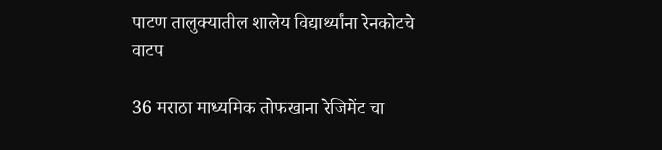पाटण तालुक्यातील शालेय विद्यार्थ्यांना रेनकोटचे वाटप

36 मराठा माध्यमिक तोफखाना रेजिमेंट चा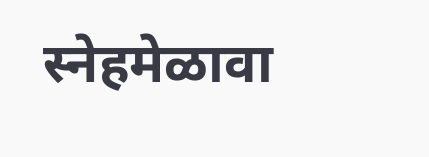स्नेहमेळावा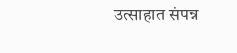उत्साहात संपन्न